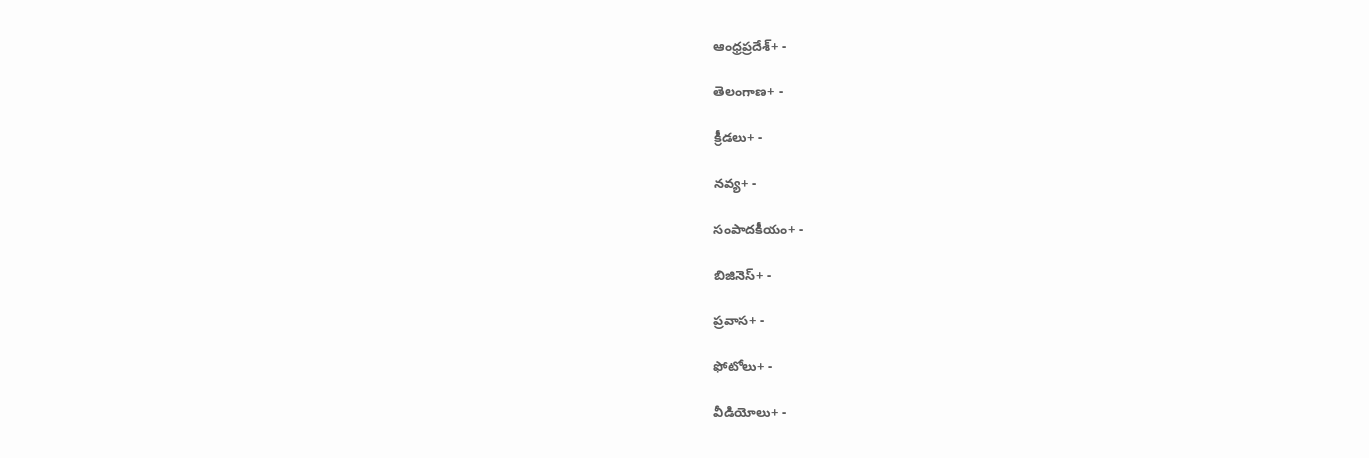ఆంధ్రప్రదేశ్+ -

తెలంగాణ+ -

క్రీడలు+ -

నవ్య+ -

సంపాదకీయం+ -

బిజినెస్+ -

ప్రవాస+ -

ఫోటోలు+ -

వీడియోలు+ -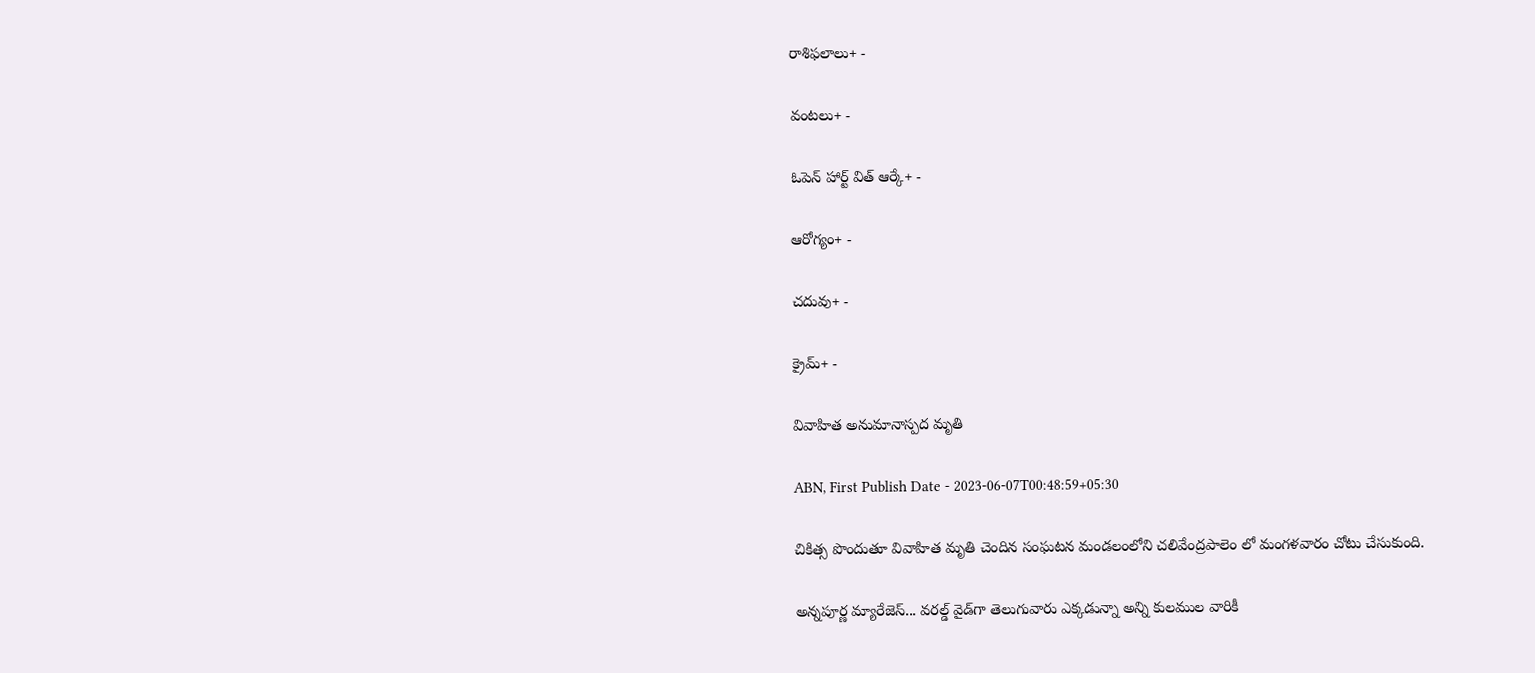రాశిఫలాలు+ -

వంటలు+ -

ఓపెన్ హార్ట్ విత్ ఆర్కే+ -

ఆరోగ్యం+ -

చదువు+ -

క్రైమ్+ -

వివాహిత అనుమానాస్పద మృతి

ABN, First Publish Date - 2023-06-07T00:48:59+05:30

చికిత్స పొందుతూ వివాహిత మృతి చెందిన సంఘటన మండలంలోని చలివేంద్రపాలెం లో మంగళవారం చోటు చేసుకుంది.

అన్నపూర్ణ మ్యారేజెస్... వరల్డ్ వైడ్‌గా తెలుగువారు ఎక్కడున్నా అన్ని కులముల వారికీ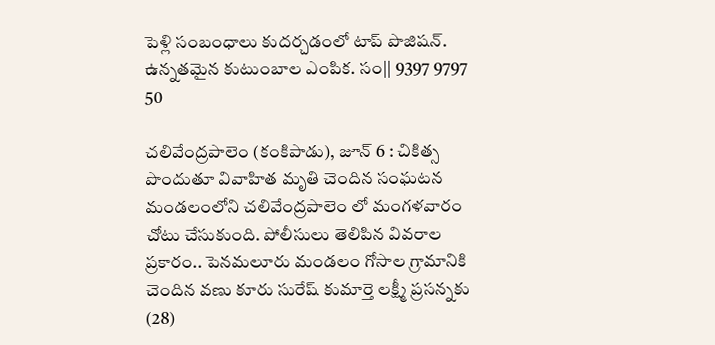పెళ్లి సంబంధాలు కుదర్చడంలో టాప్ పొజిషన్. ఉన్నతమైన కుటుంబాల ఎంపిక. సం|| 9397 9797 50

చలివేంద్రపాలెం (కంకిపాడు), జూన్‌ 6 : చికిత్స పొందుతూ వివాహిత మృతి చెందిన సంఘటన మండలంలోని చలివేంద్రపాలెం లో మంగళవారం చోటు చేసుకుంది. పోలీసులు తెలిపిన వివరాల ప్రకారం.. పెనమలూరు మండలం గోసాల గ్రామానికి చెందిన వణు కూరు సురేష్‌ కుమార్తె లక్ష్మీ ప్రసన్నకు (28)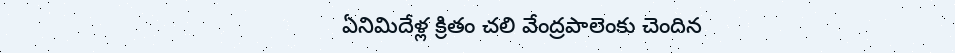ఏనిమిదేళ్ల క్రితం చలి వేంద్రపాలెంకు చెందిన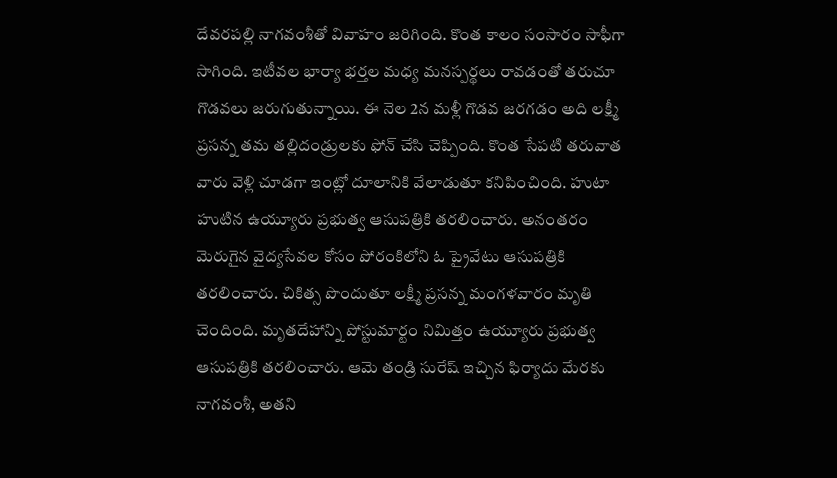దేవరపల్లి నాగవంశీతో వివాహం జరిగింది. కొంత కాలం సంసారం సాఫీగా సాగింది. ఇటీవల భార్యా భర్తల మధ్య మనస్పర్థలు రావడంతో తరుచూ గొడవలు జరుగుతున్నాయి. ఈ నెల 2న మళ్లీ గొడవ జరగడం అది లక్ష్మీ ప్రసన్న తమ తల్లిదండ్రులకు ఫోన్‌ చేసి చెప్పింది. కొంత సేపటి తరువాత వారు వెళ్లి చూడగా ఇంట్లో దూలానికి వేలాడుతూ కనిపించింది. హుటా హుటిన ఉయ్యూరు ప్రభుత్వ ఆసుపత్రికి తరలించారు. అనంతరం మెరుగైన వైద్యసేవల కోసం పోరంకిలోని ఓ ప్రైవేటు ఆసుపత్రికి తరలించారు. చికిత్స పొందుతూ లక్ష్మీ ప్రసన్న మంగళవారం మృతి చెందింది. మృతదేహాన్ని పోస్టుమార్టం నిమిత్తం ఉయ్యూరు ప్రభుత్వ ఆసుపత్రికి తరలించారు. ఆమె తండ్రి సురేష్‌ ఇచ్చిన ఫిర్యాదు మేరకు నాగవంశీ, అతని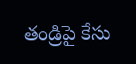తండ్రిపై కేసు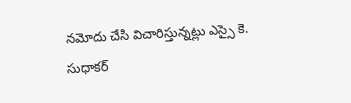నమోదు చేసి విచారిస్తున్నట్లు ఎస్సై కె. సుధాకర్‌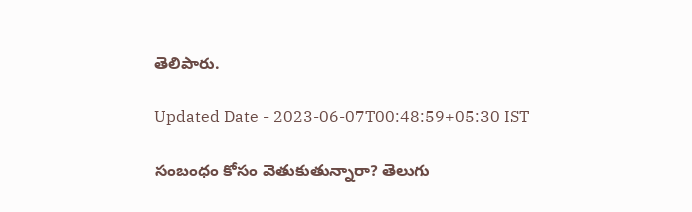తెలిపారు.

Updated Date - 2023-06-07T00:48:59+05:30 IST

సంబంధం కోసం వెతుకుతున్నారా? తెలుగు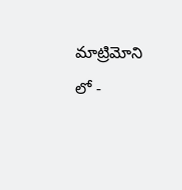మాట్రిమోని లో -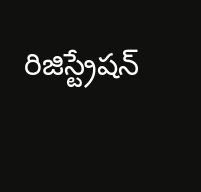రిజిస్ట్రేషన్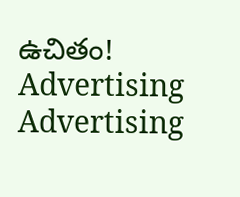ఉచితం!
Advertising
Advertising